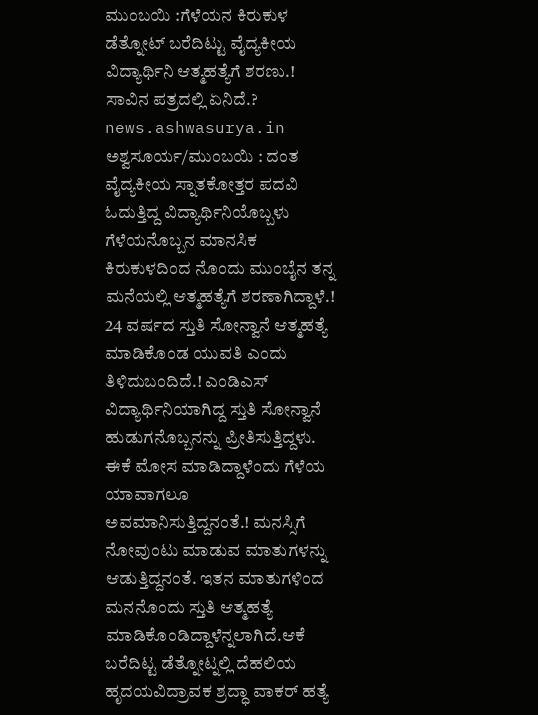ಮುಂಬಯಿ :ಗೆಳೆಯನ ಕಿರುಕುಳ ಡೆತ್ನೋಟ್ ಬರೆದಿಟ್ಟು ವೈದ್ಯಕೀಯ ವಿದ್ಯಾರ್ಥಿನಿ ಆತ್ಮಹತ್ಯೆಗೆ ಶರಣು.! ಸಾವಿನ ಪತ್ರದಲ್ಲಿ ಏನಿದೆ.?
news.ashwasurya.in
ಅಶ್ವಸೂರ್ಯ/ಮುಂಬಯಿ : ದಂತ ವೈದ್ಯಕೀಯ ಸ್ನಾತಕೋತ್ತರ ಪದವಿ ಓದುತ್ತಿದ್ದ ವಿದ್ಯಾರ್ಥಿನಿಯೊಬ್ಬಳು ಗೆಳೆಯನೊಬ್ಬನ ಮಾನಸಿಕ ಕಿರುಕುಳದಿಂದ ನೊಂದು ಮುಂಬೈನ ತನ್ನ ಮನೆಯಲ್ಲಿ ಆತ್ಮಹತ್ಯೆಗೆ ಶರಣಾಗಿದ್ದಾಳೆ.!
24 ವರ್ಷದ ಸ್ತುತಿ ಸೋನ್ವಾನೆ ಆತ್ಮಹತ್ಯೆ ಮಾಡಿಕೊಂಡ ಯುವತಿ ಎಂದು ತಿಳಿದುಬಂದಿದೆ.! ಎಂಡಿಎಸ್ ವಿದ್ಯಾರ್ಥಿನಿಯಾಗಿದ್ದ ಸ್ತುತಿ ಸೋನ್ವಾನೆ ಹುಡುಗನೊಬ್ಬನನ್ನು ಪ್ರೀತಿಸುತ್ತಿದ್ದಳು. ಈಕೆ ಮೋಸ ಮಾಡಿದ್ದಾಳೆಂದು ಗೆಳೆಯ ಯಾವಾಗಲೂ ಅವಮಾನಿಸುತ್ತಿದ್ದನಂತೆ.! ಮನಸ್ಸಿಗೆ ನೋವುಂಟು ಮಾಡುವ ಮಾತುಗಳನ್ನು ಆಡುತ್ತಿದ್ದನಂತೆ. ಇತನ ಮಾತುಗಳಿಂದ ಮನನೊಂದು ಸ್ತುತಿ ಆತ್ಮಹತ್ಯೆ ಮಾಡಿಕೊಂಡಿದ್ದಾಳೆನ್ನಲಾಗಿದೆ.ಆಕೆ ಬರೆದಿಟ್ಟ ಡೆತ್ನೋಟ್ನಲ್ಲಿ ದೆಹಲಿಯ ಹೃದಯವಿದ್ರಾವಕ ಶ್ರದ್ಧಾ ವಾಕರ್ ಹತ್ಯೆ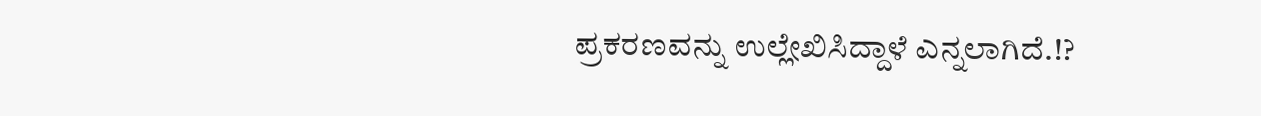ಪ್ರಕರಣವನ್ನು ಉಲ್ಲೇಖಿಸಿದ್ದಾಳೆ ಎನ್ನಲಾಗಿದೆ.!?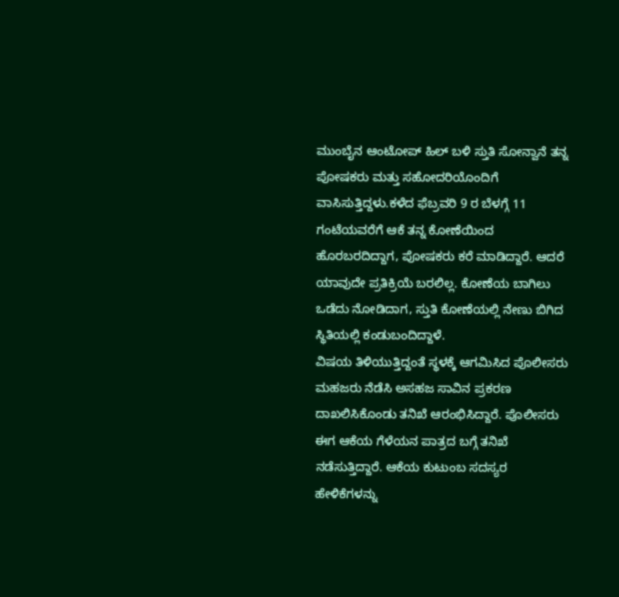ಮುಂಬೈನ ಆಂಟೋಪ್ ಹಿಲ್ ಬಳಿ ಸ್ತುತಿ ಸೋನ್ವಾನೆ ತನ್ನ ಪೋಷಕರು ಮತ್ತು ಸಹೋದರಿಯೊಂದಿಗೆ ವಾಸಿಸುತ್ತಿದ್ದಳು.ಕಳೆದ ಫೆಬ್ರವರಿ 9 ರ ಬೆಳಗ್ಗೆ 11 ಗಂಟೆಯವರೆಗೆ ಆಕೆ ತನ್ನ ಕೋಣೆಯಿಂದ ಹೊರಬರದಿದ್ದಾಗ, ಪೋಷಕರು ಕರೆ ಮಾಡಿದ್ದಾರೆ. ಆದರೆ ಯಾವುದೇ ಪ್ರತಿಕ್ರಿಯೆ ಬರಲಿಲ್ಲ. ಕೋಣೆಯ ಬಾಗಿಲು ಒಡೆದು ನೋಡಿದಾಗ, ಸ್ತುತಿ ಕೋಣೆಯಲ್ಲಿ ನೇಣು ಬಿಗಿದ ಸ್ಥಿತಿಯಲ್ಲಿ ಕಂಡುಬಂದಿದ್ದಾಳೆ.
ವಿಷಯ ತಿಳಿಯುತ್ತಿದ್ದಂತೆ ಸ್ಥಳಕ್ಕೆ ಆಗಮಿಸಿದ ಪೊಲೀಸರು ಮಹಜರು ನೆಡೆಸಿ ಅಸಹಜ ಸಾವಿನ ಪ್ರಕರಣ ದಾಖಲಿಸಿಕೊಂಡು ತನಿಖೆ ಆರಂಭಿಸಿದ್ದಾರೆ. ಪೊಲೀಸರು ಈಗ ಆಕೆಯ ಗೆಳೆಯನ ಪಾತ್ರದ ಬಗ್ಗೆ ತನಿಖೆ ನಡೆಸುತ್ತಿದ್ದಾರೆ. ಆಕೆಯ ಕುಟುಂಬ ಸದಸ್ಯರ ಹೇಳಿಕೆಗಳನ್ನು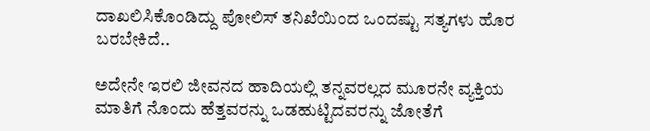ದಾಖಲಿಸಿಕೊಂಡಿದ್ದು ಪೋಲಿಸ್ ತನಿಖೆಯಿಂದ ಒಂದಷ್ಟು ಸತ್ಯಗಳು ಹೊರ ಬರಬೇಕಿದೆ..

ಅದೇನೇ ಇರಲಿ ಜೀವನದ ಹಾದಿಯಲ್ಲಿ ತನ್ನವರಲ್ಲದ ಮೂರನೇ ವ್ಯಕ್ತಿಯ ಮಾತಿಗೆ ನೊಂದು ಹೆತ್ತವರನ್ನು ಒಡಹುಟ್ಟಿದವರನ್ನು ಜೋತೆಗೆ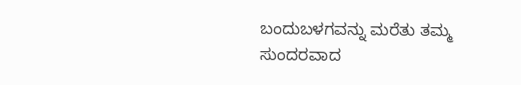ಬಂದುಬಳಗವನ್ನು ಮರೆತು ತಮ್ಮ ಸುಂದರವಾದ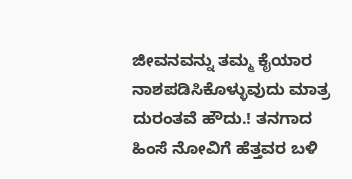ಜೀವನವನ್ನು ತಮ್ಮ ಕೈಯಾರ ನಾಶಪಡಿಸಿಕೊಳ್ಳುವುದು ಮಾತ್ರ ದುರಂತವೆ ಹೌದು.! ತನಗಾದ ಹಿಂಸೆ ನೋವಿಗೆ ಹೆತ್ತವರ ಬಳಿ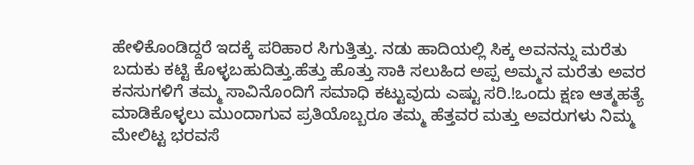ಹೇಳಿಕೊಂಡಿದ್ದರೆ ಇದಕ್ಕೆ ಪರಿಹಾರ ಸಿಗುತ್ತಿತ್ತು. ನಡು ಹಾದಿಯಲ್ಲಿ ಸಿಕ್ಕ ಅವನನ್ನು ಮರೆತು ಬದುಕು ಕಟ್ಟಿ ಕೊಳ್ಳಬಹುದಿತ್ತು.ಹೆತ್ತು ಹೊತ್ತು ಸಾಕಿ ಸಲುಹಿದ ಅಪ್ಪ ಅಮ್ಮನ ಮರೆತು ಅವರ ಕನಸುಗಳಿಗೆ ತಮ್ಮ ಸಾವಿನೊಂದಿಗೆ ಸಮಾಧಿ ಕಟ್ಟುವುದು ಎಷ್ಟು ಸರಿ.!ಒಂದು ಕ್ಷಣ ಆತ್ಮಹತ್ಯೆ ಮಾಡಿಕೊಳ್ಳಲು ಮುಂದಾಗುವ ಪ್ರತಿಯೊಬ್ಬರೂ ತಮ್ಮ ಹೆತ್ತವರ ಮತ್ತು ಅವರುಗಳು ನಿಮ್ಮ ಮೇಲಿಟ್ಟ ಭರವಸೆ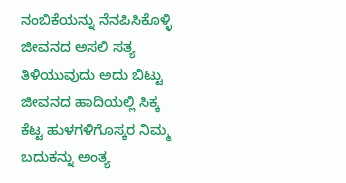ನಂಬಿಕೆಯನ್ನು ನೆನಪಿಸಿಕೊಳ್ಳಿ ಜೀವನದ ಅಸಲಿ ಸತ್ಯ ತಿಳಿಯುವುದು ಅದು ಬಿಟ್ಟು ಜೀವನದ ಹಾದಿಯಲ್ಲಿ ಸಿಕ್ಕ ಕೆಟ್ಟ ಹುಳಗಳಿಗೊಸ್ಕರ ನಿಮ್ಮ ಬದುಕನ್ನು ಅಂತ್ಯ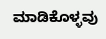ಮಾಡಿಕೊಳ್ಳವು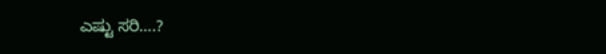ಎಷ್ಟು ಸರಿ….?